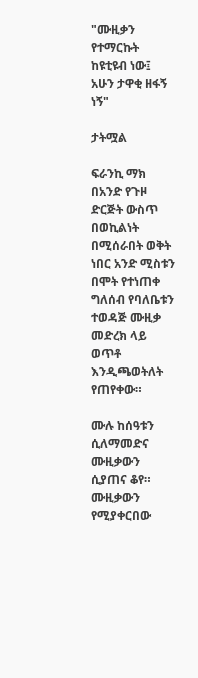"ሙዚቃን የተማርኩት ከዩቲዩብ ነው፤ አሁን ታዋቂ ዘፋኝ ነኝ"

ታትሟል

ፍራንኪ ማክ በአንድ የጉዞ ድርጅት ውስጥ በወኪልነት በሚሰራበት ወቅት ነበር አንድ ሚስቱን በሞት የተነጠቀ ግለሰብ የባለቤቱን ተወዳጅ ሙዚቃ መድረክ ላይ ወጥቶ እንዲጫወትለት የጠየቀው።

ሙሉ ከሰዓቱን ሲለማመድና ሙዚቃውን ሲያጠና ቆየ። ሙዚቃውን የሚያቀርበው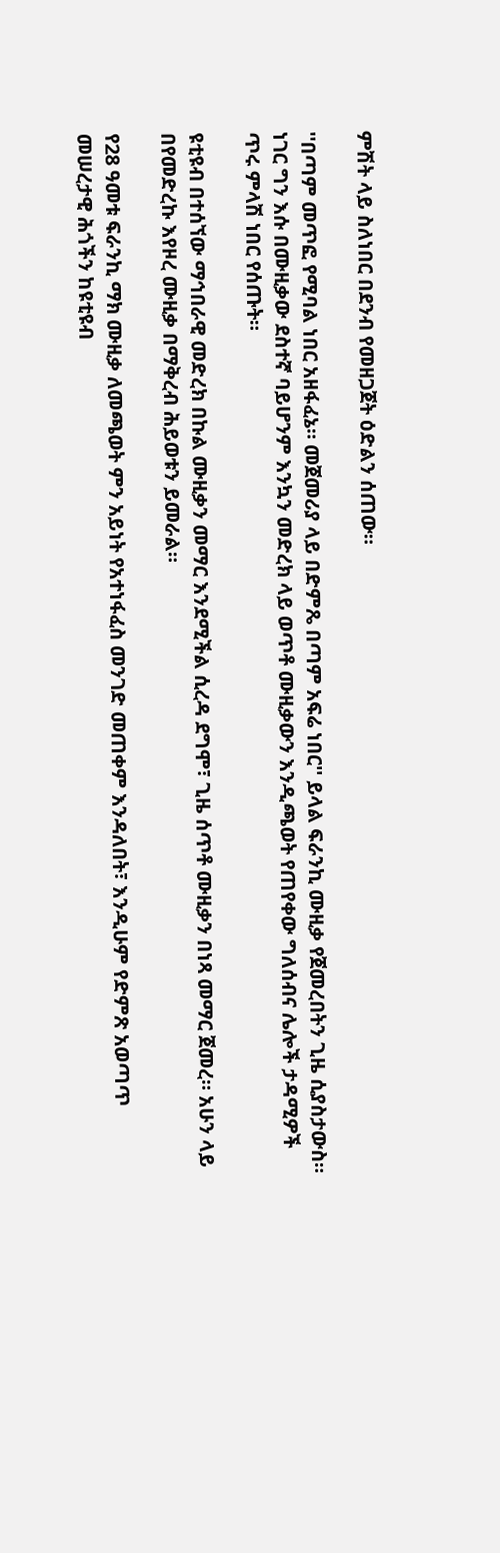ምሽት ላይ ስለነበር በደንብ የመዘጋጀት ዕድልን ሰጠው።

''በጣም መጥፎ የሚባል ነበር አዘፋፈኔ። መጀመሪያ ላይ በድምጼ በጣም አፍሬ ነበር'' ይላል ፍራንኪ ሙዚቃ የጀመረበትን ጊዜ ሲያስታውስ። ነገር ግን እሱ በሙዚቃው ደስተኛ ባይሆንም እንኳን መድረክ ላይ ወጥቶ ሙዚቃውን እንዲጫወት የጠየቀው ግለሰብና ሌሎች ታዳሚዎች ጥሩ ምላሽ ነበር የሰጡት።

ዩቲዩብ በተሰኘው ማኅበራዊ መድረክ በኩል ሙዚቃን መማር እንደሚችል ሲረዳ ደግሞ፣ ጊዜ ሰጥቶ ሙዚቃን በነጻ መማር ጀመረ። አሁን ላይ በየመድረኩ እየዞረ ሙዚቃ በማቅረብ ሕይወቱን ይመራል።

የ28 ዓመቱ ፍራንኪ ማክ ሙዚቃ ለመጫወት ምን አይነት የአተነፋፈስ መንገድ መጠቀም እንዳለበት፣ እንዲሁም የድምጽ አወጣጥ መሠረታዊ ሕጎችን ከዩቲዩብ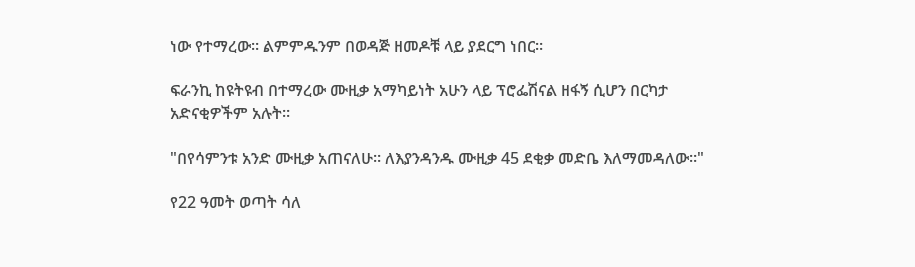ነው የተማረው። ልምምዱንም በወዳጅ ዘመዶቹ ላይ ያደርግ ነበር።

ፍራንኪ ከዩትዩብ በተማረው ሙዚቃ አማካይነት አሁን ላይ ፕሮፌሽናል ዘፋኝ ሲሆን በርካታ አድናቂዎችም አሉት።

"በየሳምንቱ አንድ ሙዚቃ አጠናለሁ። ለእያንዳንዱ ሙዚቃ 45 ደቂቃ መድቤ እለማመዳለው።"

የ22 ዓመት ወጣት ሳለ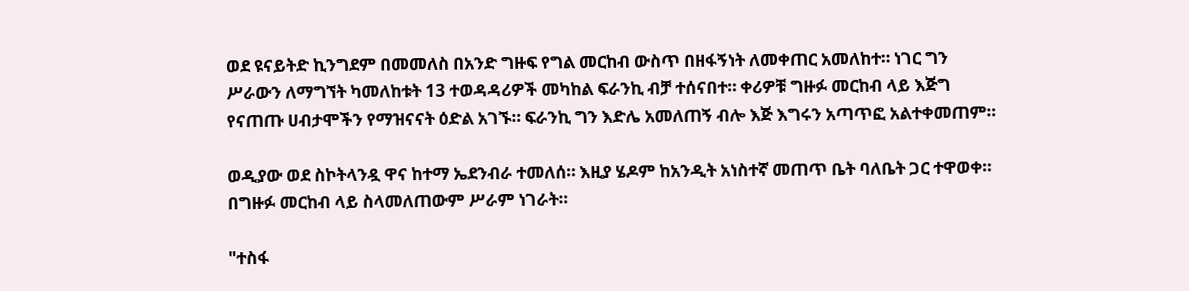ወደ ዩናይትድ ኪንግደም በመመለስ በአንድ ግዙፍ የግል መርከብ ውስጥ በዘፋኝነት ለመቀጠር አመለከተ። ነገር ግን ሥራውን ለማግኘት ካመለከቱት 13 ተወዳዳሪዎች መካከል ፍራንኪ ብቻ ተሰናበተ። ቀሪዎቹ ግዙፉ መርከብ ላይ እጅግ የናጠጡ ሀብታሞችን የማዝናናት ዕድል አገኙ። ፍራንኪ ግን እድሌ አመለጠኝ ብሎ እጅ እግሩን አጣጥፎ አልተቀመጠም።

ወዲያው ወደ ስኮትላንዷ ዋና ከተማ ኤደንብራ ተመለሰ። እዚያ ሄዶም ከአንዲት አነስተኛ መጠጥ ቤት ባለቤት ጋር ተዋወቀ። በግዙፉ መርከብ ላይ ስላመለጠውም ሥራም ነገራት።

"ተስፋ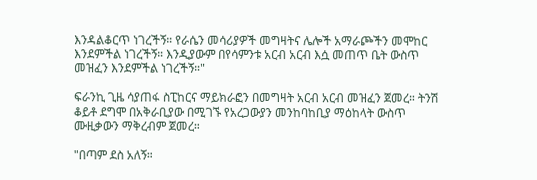እንዳልቆርጥ ነገረችኝ። የራሴን መሳሪያዎች መግዛትና ሌሎች አማራጮችን መሞከር እንደምችል ነገረችኝ። እንዲያውም በየሳምንቱ አርብ አርብ እሷ መጠጥ ቤት ውስጥ መዝፈን እንደምችል ነገረችኝ።"

ፍራንኪ ጊዜ ሳያጠፋ ስፒከርና ማይክራፎን በመግዛት አርብ አርብ መዝፈን ጀመረ። ትንሽ ቆይቶ ደግሞ በአቅራቢያው በሚገኙ የአረጋውያን መንከባከቢያ ማዕከላት ውስጥ ሙዚቃውን ማቅረብም ጀመረ።

"በጣም ደስ አለኝ።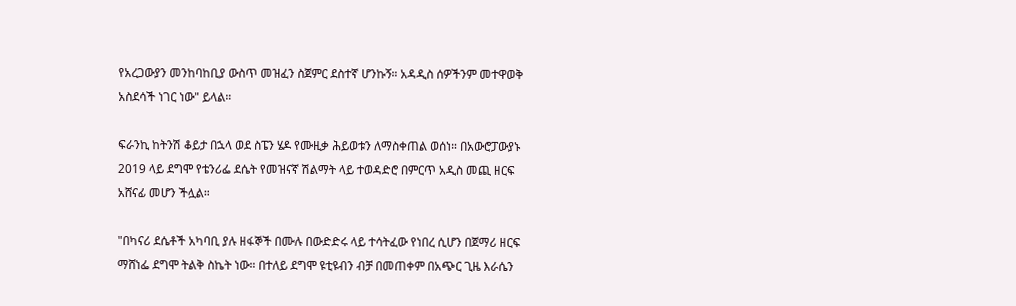የአረጋውያን መንከባከቢያ ውስጥ መዝፈን ስጀምር ደስተኛ ሆንኩኝ። አዳዲስ ሰዎችንም መተዋወቅ አስደሳች ነገር ነው" ይላል።

ፍራንኪ ከትንሽ ቆይታ በኋላ ወደ ስፔን ሄዶ የሙዚቃ ሕይወቱን ለማስቀጠል ወሰነ። በአውሮፓውያኑ 2019 ላይ ደግሞ የቴንሪፌ ደሴት የመዝናኛ ሽልማት ላይ ተወዳድሮ በምርጥ አዲስ መጪ ዘርፍ አሸናፊ መሆን ችሏል።

"በካናሪ ደሴቶች አካባቢ ያሉ ዘፋኞች በሙሉ በውድድሩ ላይ ተሳትፈው የነበረ ሲሆን በጀማሪ ዘርፍ ማሸነፌ ደግሞ ትልቅ ስኬት ነው። በተለይ ደግሞ ዩቲዩብን ብቻ በመጠቀም በአጭር ጊዜ እራሴን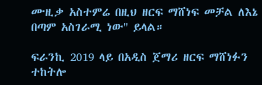ሙዚቃ አስተምሬ በዚህ ዘርፍ ማሸነፍ መቻል ለእኔ በጣም አስገራሚ ነው" ይላል።

ፍራንኪ 2019 ላይ በአዲስ ጀማሪ ዘርፍ ማሸነፉን ተከትሎ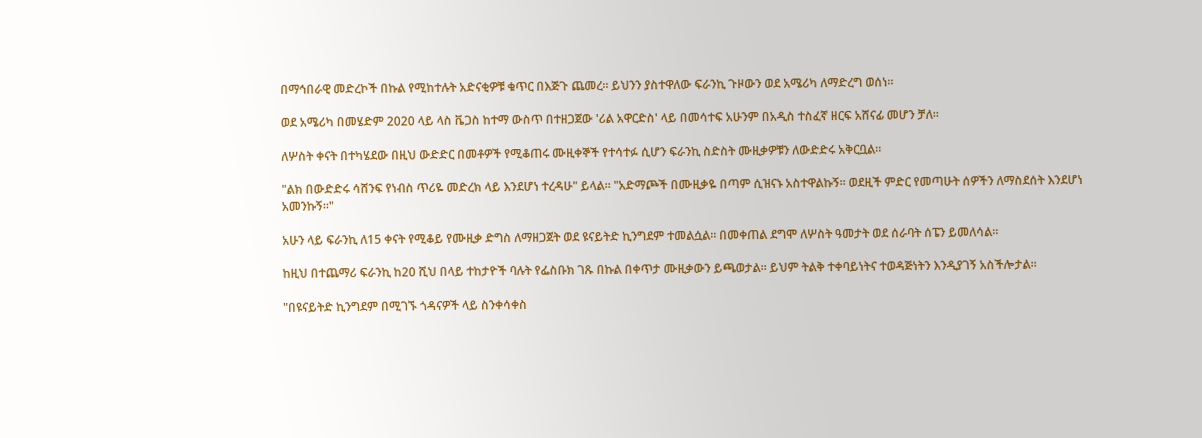በማኅበራዊ መድረኮች በኩል የሚከተሉት አድናቂዎቹ ቁጥር በእጅጉ ጨመረ። ይህንን ያስተዋለው ፍራንኪ ጉዞውን ወደ አሜሪካ ለማድረግ ወሰነ።

ወደ አሜሪካ በመሄድም 2020 ላይ ላስ ቬጋስ ከተማ ውስጥ በተዘጋጀው 'ሪል አዋርድስ' ላይ በመሳተፍ አሁንም በአዲስ ተስፈኛ ዘርፍ አሸናፊ መሆን ቻለ።

ለሦስት ቀናት በተካሄደው በዚህ ውድድር በመቶዎች የሚቆጠሩ ሙዚቀኞች የተሳተፉ ሲሆን ፍራንኪ ስድስት ሙዚቃዎቹን ለውድድሩ አቅርቧል።

"ልክ በውድድሩ ሳሸንፍ የነብስ ጥሪዬ መድረክ ላይ እንደሆነ ተረዳሁ" ይላል። "አድማጮች በሙዚቃዬ በጣም ሲዝናኑ አስተዋልኩኝ። ወደዚች ምድር የመጣሁት ሰዎችን ለማስደሰት እንደሆነ አመንኩኝ።"

አሁን ላይ ፍራንኪ ለ15 ቀናት የሚቆይ የሙዚቃ ድግስ ለማዘጋጀት ወደ ዩናይትድ ኪንግደም ተመልሷል። በመቀጠል ደግሞ ለሦስት ዓመታት ወደ ሰራባት ሰፔን ይመለሳል።

ከዚህ በተጨማሪ ፍራንኪ ከ20 ሺህ በላይ ተከታዮች ባሉት የፌስቡክ ገጹ በኩል በቀጥታ ሙዚቃውን ይጫወታል። ይህም ትልቅ ተቀባይነትና ተወዳጅነትን እንዲያገኝ አስችሎታል።

"በዩናይትድ ኪንግደም በሚገኙ ጎዳናዎች ላይ ስንቀሳቀስ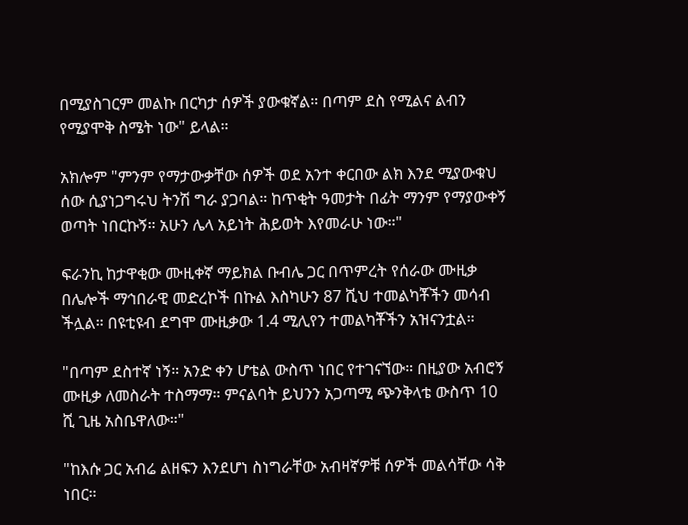በሚያስገርም መልኩ በርካታ ሰዎች ያውቁኛል። በጣም ደስ የሚልና ልብን የሚያሞቅ ስሜት ነው" ይላል።

አክሎም "ምንም የማታውቃቸው ሰዎች ወደ አንተ ቀርበው ልክ እንደ ሚያውቁህ ሰው ሲያነጋግሩህ ትንሽ ግራ ያጋባል። ከጥቂት ዓመታት በፊት ማንም የማያውቀኝ ወጣት ነበርኩኝ። አሁን ሌላ አይነት ሕይወት እየመራሁ ነው።"

ፍራንኪ ከታዋቂው ሙዚቀኛ ማይክል ቡብሌ ጋር በጥምረት የሰራው ሙዚቃ በሌሎች ማኅበራዊ መድረኮች በኩል እስካሁን 87 ሺህ ተመልካቾችን መሳብ ችሏል። በዩቲዩብ ደግሞ ሙዚቃው 1.4 ሚሊየን ተመልካቾችን አዝናንቷል።

"በጣም ደስተኛ ነኝ። አንድ ቀን ሆቴል ውስጥ ነበር የተገናኘው። በዚያው አብሮኝ ሙዚቃ ለመስራት ተስማማ። ምናልባት ይህንን አጋጣሚ ጭንቅላቴ ውስጥ 10 ሺ ጊዜ አስቤዋለው።"

"ከእሱ ጋር አብሬ ልዘፍን እንደሆነ ስነግራቸው አብዛኛዎቹ ሰዎች መልሳቸው ሳቅ ነበር።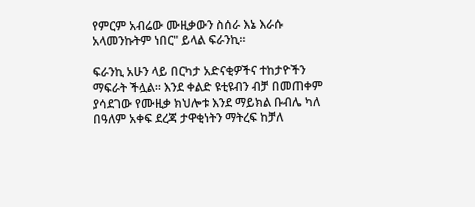የምርም አብሬው ሙዚቃውን ስሰራ እኔ እራሱ አላመንኩትም ነበር" ይላል ፍራንኪ።

ፍራንኪ አሁን ላይ በርካታ አድናቂዎችና ተከታዮችን ማፍራት ችሏል። እንደ ቀልድ ዩቲዩብን ብቻ በመጠቀም ያሳደገው የሙዚቃ ክህሎቱ እንደ ማይክል ቡብሌ ካለ በዓለም አቀፍ ደረጃ ታዋቂነትን ማትረፍ ከቻለ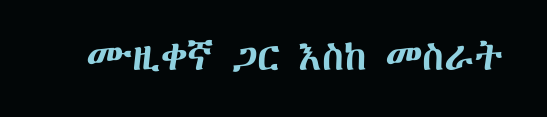ሙዚቀኛ ጋር እስከ መስራት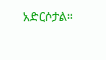አድርሶታል።